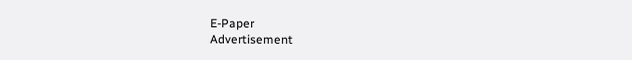E-Paper
Advertisement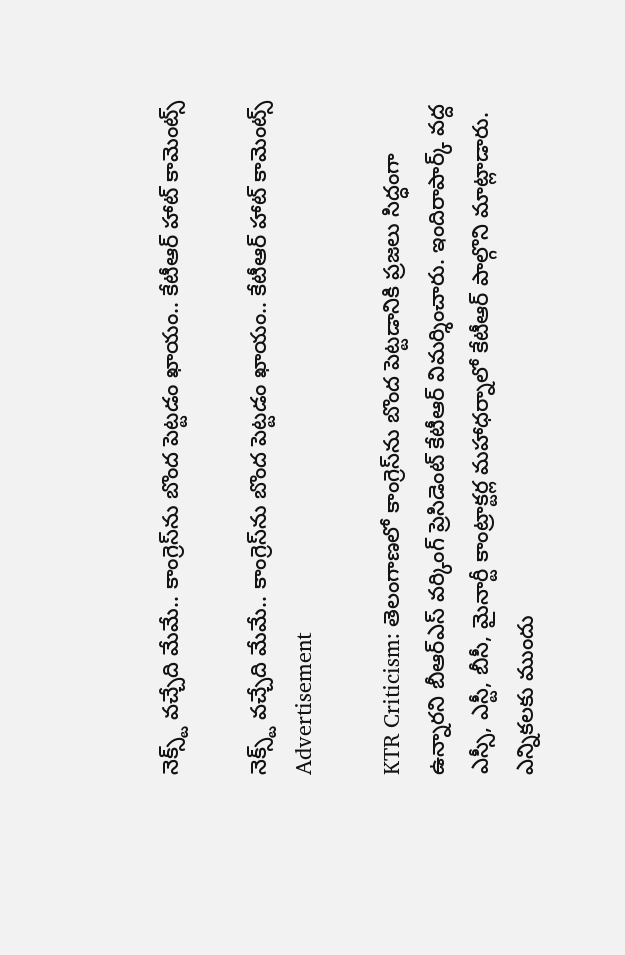నెక్స్ట్ వచ్చేది మేమే.. కాంగ్రెస్‌ను బొంద పెట్టడం ఖాయం.. కేటీఆర్ హాట్ కామెంట్స్

నెక్స్ట్ వచ్చేది మేమే.. కాంగ్రెస్‌ను బొంద పెట్టడం ఖాయం.. కేటీఆర్ హాట్ కామెంట్స్
Advertisement

KTR Criticism: తెలంగాణలో కాంగ్రెస్‌ను బొంద పెట్టడానికి ప్రజలు సిద్ధంగా ఉన్నారని బీఆర్ఎస్ వర్కింగ్ ప్రెసిడెంట్ కేటీఆర్ విమర్శించారు. ఇందిరాపార్క్ వద్ద ఎస్సీ, ఎస్టీ, బీసీ, మైనార్టీ కాంట్రాక్టర్ల మహాధర్నాలో కేటీఆర్ పాల్గొని మాట్లాడారు. ఎన్నికలకు ముందు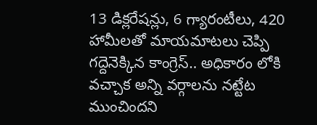13 డిక్లరేషన్లు, 6 గ్యారంటీలు, 420 హామీలతో మాయమాటలు చెప్పి గద్దెనెక్కిన కాంగ్రెస్.. అధికారం లోకి వచ్చాక అన్ని వర్గాలను నట్టేట ముంచిందని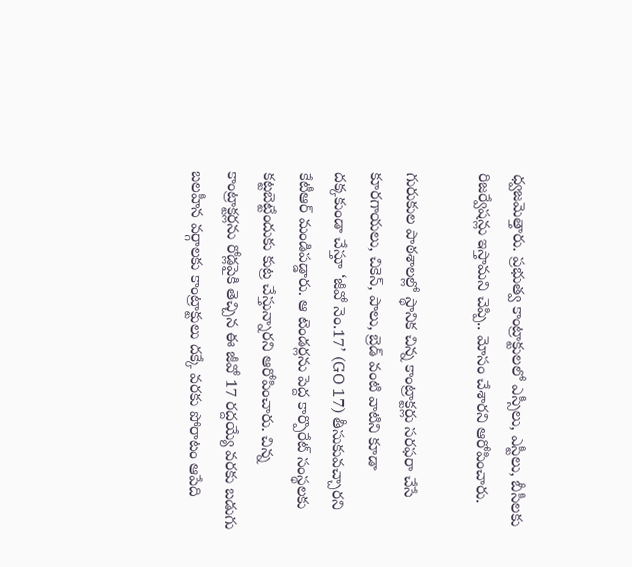ధ్వజమెత్తారు. ప్రభుత్వ కాంట్రాక్టులలో ఎస్సీలు, ఎస్టీలు, బీసీలకు రిజర్వేషన్లు ఇస్తామని చెప్పి.. మోసం చేశారని ఆరోపించారు.

గురుకుల పాఠశాలల్లో స్థానిక చిన్న కాంట్రాక్టర్లు సరఫరా చేసే కూరగాయలు, చికెన్, పాలు, బ్రెడ్ వంటి వాటిని కూడా దక్కకుండా చేస్తూ ‘జీవో నెం.17’ (GO 17) తీసుకువచ్చారని కేటీఆర్ మండిపడ్డారు. ఆ టెండర్లను పెద్ద కార్పొరేట్ సంస్థలకు కట్టబెట్టేందుకు కుట్ర చేస్తున్నారని ఆరోపించారు. చిన్న కాంట్రాక్టర్లను రోడ్లపైకి తెచ్చిన ఈ జీవో 17 రద్దయ్యే వరకు బడుగు బలహీన వర్గాలకు కాంట్రాక్టులు దక్కే వరకు పోరాటం ఆపేది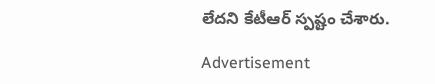లేదని కేటీఆర్ స్పష్టం చేశారు.

Advertisement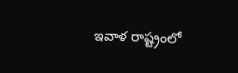ఇవాళ రాష్ట్రంలో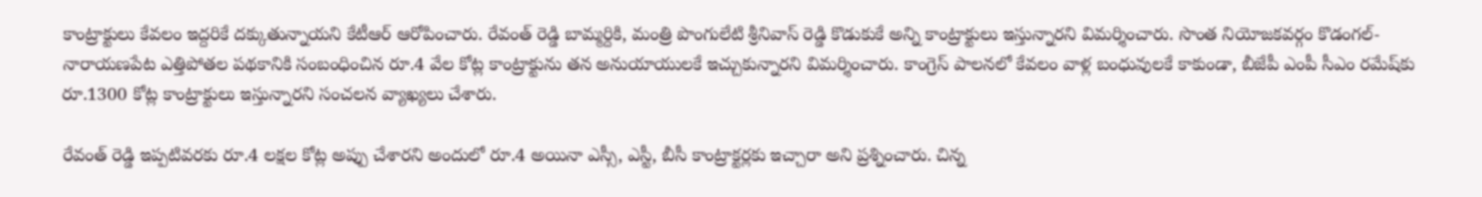కాంట్రాక్టులు కేవలం ఇద్దరికే దక్కుతున్నాయని కేటీఆర్ ఆరోపించారు. రేవంత్ రెడ్డి బామ్మర్దికి, మంత్రి పొంగులేటి శ్రీనివాస్ రెడ్డి కొడుకుకే అన్ని కాంట్రాక్టులు ఇస్తున్నారని విమర్శించారు. సొంత నియోజకవర్గం కొడంగల్-నారాయణపేట ఎత్తిపోతల పథకానికి సంబంధించిన రూ.4 వేల కోట్ల కాంట్రాక్టును తన అనుయాయులకే ఇచ్చుకున్నారని విమర్శించారు. కాంగ్రెస్ పాలనలో కేవలం వాళ్ల బంధువులకే కాకుండా, బీజేపీ ఎంపీ సీఎం రమేష్‌కు రూ.1300 కోట్ల కాంట్రాక్టులు ఇస్తున్నారని సంచలన వ్యాఖ్యలు చేశారు.

రేవంత్ రెడ్డి ఇప్పటివరకు రూ.4 లక్షల కోట్ల అప్పు చేశారని అందులో రూ.4 అయినా ఎస్సీ, ఎస్టీ, బీసీ కాంట్రాక్టర్లకు ఇచ్చారా అని ప్రశ్నించారు. చిన్న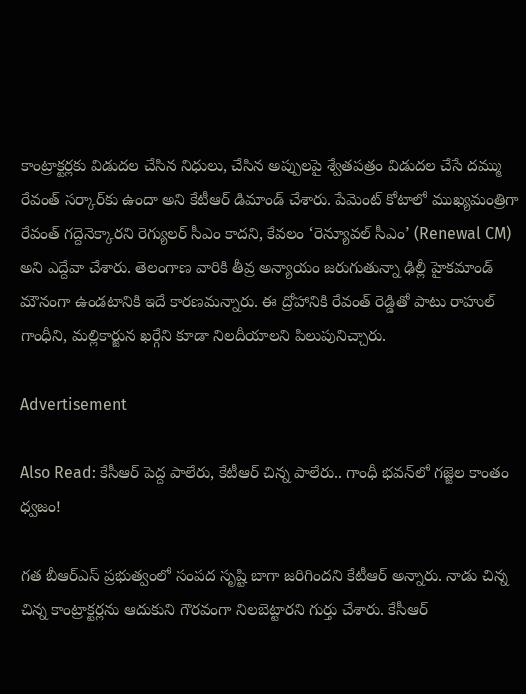కాంట్రాక్టర్లకు విడుదల చేసిన నిధులు, చేసిన అప్పులపై శ్వేతపత్రం విడుదల చేసే దమ్ము రేవంత్ సర్కార్‌కు ఉందా అని కేటీఆర్ డిమాండ్ చేశారు. పేమెంట్ కోటాలో ముఖ్యమంత్రిగా రేవంత్ గద్దెనెక్కారని రెగ్యులర్ సీఎం కాదని, కేవలం ‘రెన్యూవల్ సీఎం’ (Renewal CM) అని ఎద్దేవా చేశారు. తెలంగాణ వారికి తీవ్ర అన్యాయం జరుగుతున్నా ఢిల్లీ హైకమాండ్ మౌనంగా ఉండటానికి ఇదే కారణమన్నారు. ఈ ద్రోహానికి రేవంత్ రెడ్డితో పాటు రాహుల్ గాంధీని, మల్లికార్జున ఖర్గేని కూడా నిలదీయాలని పిలుపునిచ్చారు.

Advertisement

Also Read: కేసీఆర్ పెద్ద పాలేరు, కేటీఆర్ చిన్న పాలేరు.. గాంధీ భవన్‌లో గజ్జెల కాంతం ధ్వజం!

గత బీఆర్ఎస్ ప్రభుత్వంలో సంపద సృష్టి బాగా జరిగిందని కేటీఆర్ అన్నారు. నాడు చిన్న చిన్న కాంట్రాక్టర్లను ఆదుకుని గౌరవంగా నిలబెట్టారని గుర్తు చేశారు. కేసీఆర్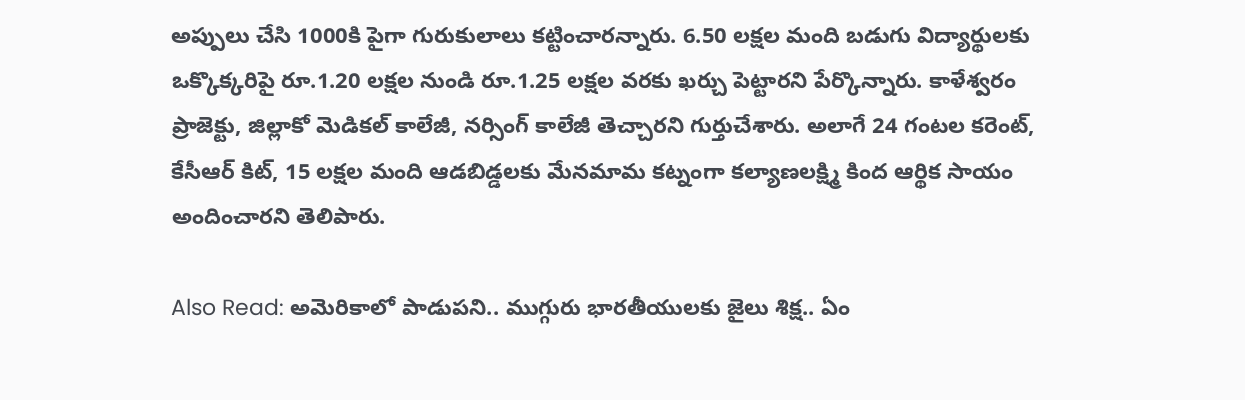అప్పులు చేసి 1000కి పైగా గురుకులాలు కట్టించారన్నారు. 6.50 లక్షల మంది బడుగు విద్యార్థులకు ఒక్కొక్కరిపై రూ.1.20 లక్షల నుండి రూ.1.25 లక్షల వరకు ఖర్చు పెట్టారని పేర్కొన్నారు. కాళేశ్వరం ప్రాజెక్టు, జిల్లాకో మెడికల్ కాలేజీ, నర్సింగ్ కాలేజీ తెచ్చారని గుర్తుచేశారు. అలాగే 24 గంటల కరెంట్, కేసీఆర్ కిట్, 15 లక్షల మంది ఆడబిడ్డలకు మేనమామ కట్నంగా కల్యాణలక్ష్మి కింద ఆర్థిక సాయం అందించారని తెలిపారు.

Also Read: అమెరికాలో పాడుపని.. ముగ్గురు భారతీయులకు జైలు శిక్ష.. ఏం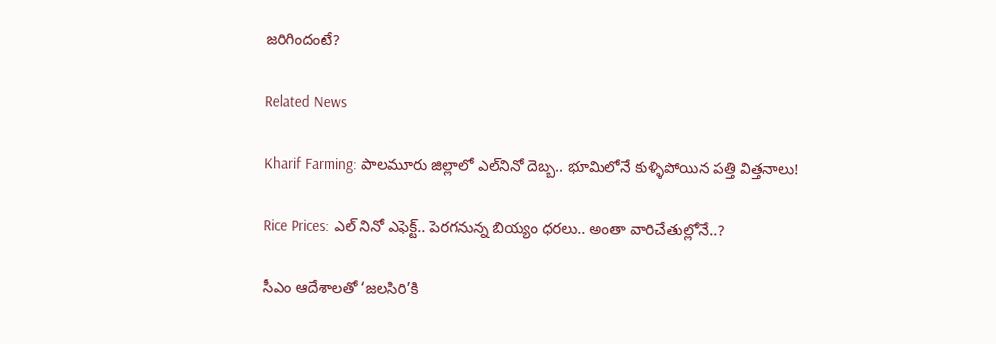జరిగిందంటే?

Related News

Kharif Farming: పాలమూరు జిల్లాలో ఎల్‌నినో దెబ్బ.. భూమిలోనే కుళ్ళిపోయిన పత్తి విత్తనాలు!

Rice Prices: ఎల్ నినో ఎఫెక్ట్.. పెరగనున్న బియ్యం ధరలు.. అంతా వారిచేతుల్లోనే..?

సీఎం ఆదేశాలతో ‘జలసిరి’కి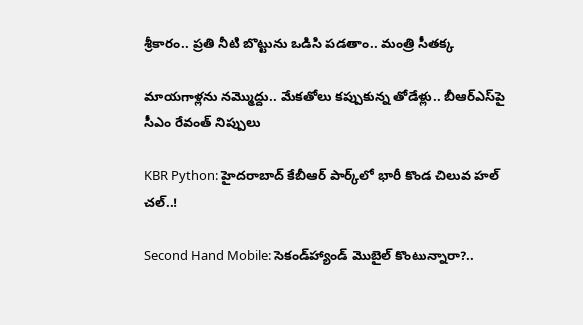శ్రీకారం.. ప్రతి నీటి బొట్టును ఒడిసి పడతాం.. మంత్రి సీతక్క

మాయగాళ్లను నమ్మొద్దు.. మేకతోలు కప్పుకున్న తోడేళ్లు.. బీఆర్‌ఎస్‌పై సీఎం రేవంత్ నిప్పులు

KBR Python: హైదరాబాద్ కేబీఆర్ పార్క్‌లో భారీ కొండ చిలువ హల్ చల్..!

Second Hand Mobile: సెకండ్‌హ్యాండ్ మొబైల్ కొంటున్నారా?..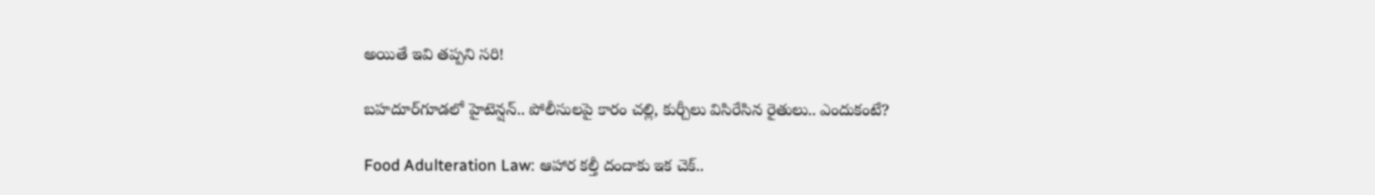అయితే ఇవి తప్పని సరి!

బహదూర్‌గూడలో హైటెన్షన్.. పోలీసులపై కారం చల్లి, కుర్చీలు విసిరేసిన రైతులు.. ఎందుకంటే?

Food Adulteration Law: ఆహార కల్తీ దందాకు ఇక చెక్..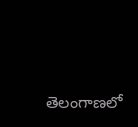తెలంగాణలో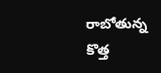రాబోతున్న కొత్త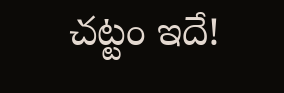చట్టం ఇదే!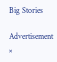Big Stories

Advertisement
×